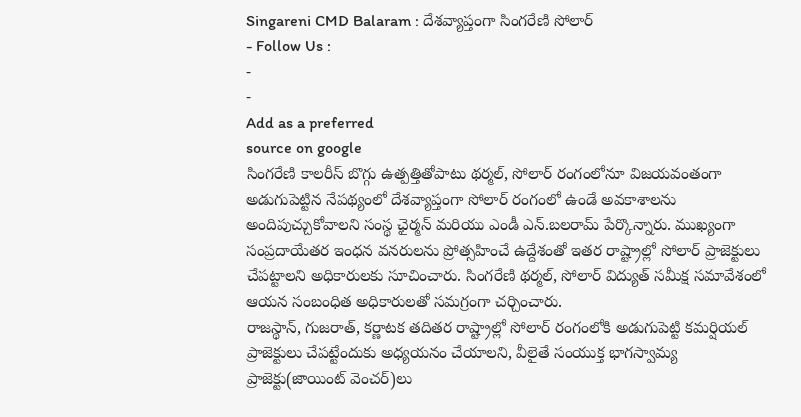Singareni CMD Balaram : దేశవ్యాప్తంగా సింగరేణి సోలార్
- Follow Us :
-
-
Add as a preferred
source on google
సింగరేణి కాలరీస్ బొగ్గు ఉత్పత్తితోపాటు థర్మల్, సోలార్ రంగంలోనూ విజయవంతంగా అడుగుపెట్టిన నేపథ్యంలో దేశవ్యాప్తంగా సోలార్ రంగంలో ఉండే అవకాశాలను అందిపుచ్చుకోవాలని సంస్థ ఛైర్మన్ మరియు ఎండీ ఎన్.బలరామ్ పేర్కొన్నారు. ముఖ్యంగా సంప్రదాయేతర ఇంధన వనరులను ప్రోత్సహించే ఉద్దేశంతో ఇతర రాష్ట్రాల్లో సోలార్ ప్రాజెక్టులు చేపట్టాలని అధికారులకు సూచించారు. సింగరేణి థర్మల్, సోలార్ విద్యుత్ సమీక్ష సమావేశంలో ఆయన సంబంధిత అధికారులతో సమగ్రంగా చర్చించారు.
రాజస్థాన్, గుజరాత్, కర్ణాటక తదితర రాష్ట్రాల్లో సోలార్ రంగంలోకి అడుగుపెట్టి కమర్షియల్ ప్రాజెక్టులు చేపట్టేందుకు అధ్యయనం చేయాలని, వీలైతే సంయుక్త భాగస్వామ్య ప్రాజెక్టు(జాయింట్ వెంచర్)లు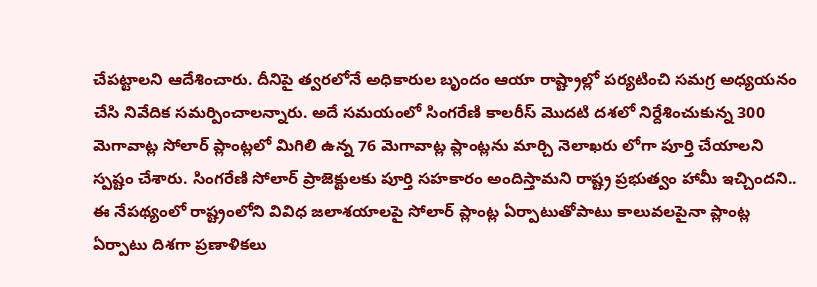చేపట్టాలని ఆదేశించారు. దీనిపై త్వరలోనే అధికారుల బృందం ఆయా రాష్ట్రాల్లో పర్యటించి సమగ్ర అధ్యయనం చేసి నివేదిక సమర్పించాలన్నారు. అదే సమయంలో సింగరేణి కాలరీస్ మొదటి దశలో నిర్దేశించుకున్న 300 మెగావాట్ల సోలార్ ప్లాంట్లలో మిగిలి ఉన్న 76 మెగావాట్ల ప్లాంట్లను మార్చి నెలాఖరు లోగా పూర్తి చేయాలని స్పష్టం చేశారు. సింగరేణి సోలార్ ప్రాజెక్టులకు పూర్తి సహకారం అందిస్తామని రాష్ట్ర ప్రభుత్వం హామీ ఇచ్చిందని.. ఈ నేపథ్యంలో రాష్ట్రంలోని వివిధ జలాశయాలపై సోలార్ ప్లాంట్ల ఏర్పాటుతోపాటు కాలువలపైనా ప్లాంట్ల ఏర్పాటు దిశగా ప్రణాళికలు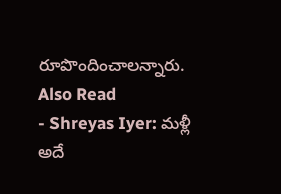రూపొందించాలన్నారు.
Also Read
- Shreyas Iyer: మళ్లీ అదే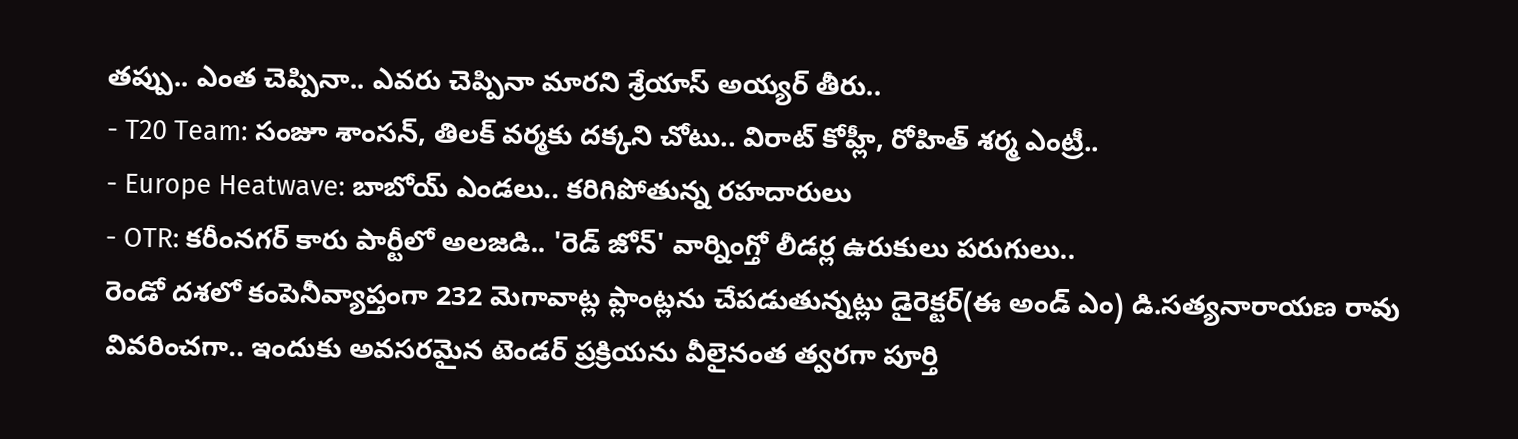తప్పు.. ఎంత చెప్పినా.. ఎవరు చెప్పినా మారని శ్రేయాస్ అయ్యర్ తీరు..
- T20 Team: సంజూ శాంసన్, తిలక్ వర్మకు దక్కని చోటు.. విరాట్ కోహ్లీ, రోహిత్ శర్మ ఎంట్రీ..
- Europe Heatwave: బాబోయ్ ఎండలు.. కరిగిపోతున్న రహదారులు
- OTR: కరీంనగర్ కారు పార్టీలో అలజడి.. 'రెడ్ జోన్' వార్నింగ్తో లీడర్ల ఉరుకులు పరుగులు..
రెండో దశలో కంపెనీవ్యాప్తంగా 232 మెగావాట్ల ప్లాంట్లను చేపడుతున్నట్లు డైరెక్టర్(ఈ అండ్ ఎం) డి.సత్యనారాయణ రావు వివరించగా.. ఇందుకు అవసరమైన టెండర్ ప్రక్రియను వీలైనంత త్వరగా పూర్తి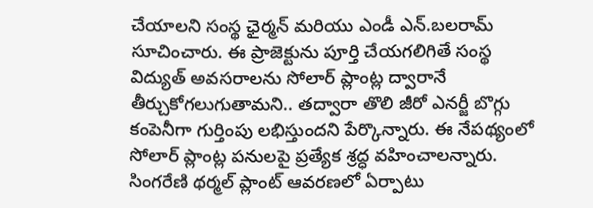చేయాలని సంస్థ ఛైర్మన్ మరియు ఎండీ ఎన్.బలరామ్ సూచించారు. ఈ ప్రాజెక్టును పూర్తి చేయగలిగితే సంస్థ విద్యుత్ అవసరాలను సోలార్ ప్లాంట్ల ద్వారానే తీర్చుకోగలుగుతామని.. తద్వారా తొలి జీరో ఎనర్జీ బొగ్గు కంపెనీగా గుర్తింపు లభిస్తుందని పేర్కొన్నారు. ఈ నేపథ్యంలో సోలార్ ప్లాంట్ల పనులపై ప్రత్యేక శ్రద్ధ వహించాలన్నారు. సింగరేణి థర్మల్ ప్లాంట్ ఆవరణలో ఏర్పాటు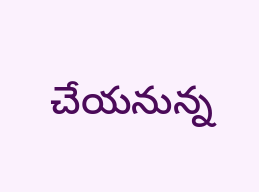చేయనున్న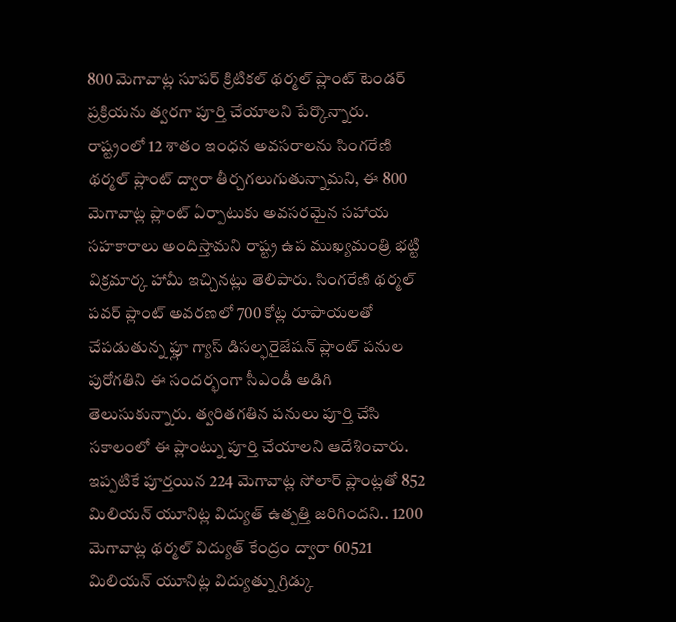800 మెగావాట్ల సూపర్ క్రిటికల్ థర్మల్ ప్లాంట్ టెండర్ ప్రక్రియను త్వరగా పూర్తి చేయాలని పేర్కొన్నారు.
రాష్ట్రంలో 12 శాతం ఇంధన అవసరాలను సింగరేణి థర్మల్ ప్లాంట్ ద్వారా తీర్చగలుగుతున్నామని, ఈ 800 మెగావాట్ల ప్లాంట్ ఏర్పాటుకు అవసరమైన సహాయ సహకారాలు అందిస్తామని రాష్ట్ర ఉప ముఖ్యమంత్రి భట్టి విక్రమార్క హామీ ఇచ్చినట్లు తెలిపారు. సింగరేణి థర్మల్ పవర్ ప్లాంట్ అవరణలో 700 కోట్ల రూపాయలతో చేపడుతున్న ఫ్లూ గ్యాస్ డిసల్ఫరైజేషన్ ప్లాంట్ పనుల పురోగతిని ఈ సందర్భంగా సీఎండీ అడిగి తెలుసుకున్నారు. త్వరితగతిన పనులు పూర్తి చేసి సకాలంలో ఈ ప్లాంట్ను పూర్తి చేయాలని ఆదేశించారు. ఇప్పటికే పూర్తయిన 224 మెగావాట్ల సోలార్ ప్లాంట్లతో 852 మిలియన్ యూనిట్ల విద్యుత్ ఉత్పత్తి జరిగిందని.. 1200 మెగావాట్ల థర్మల్ విద్యుత్ కేంద్రం ద్వారా 60521 మిలియన్ యూనిట్ల విద్యుత్ను గ్రిడ్కు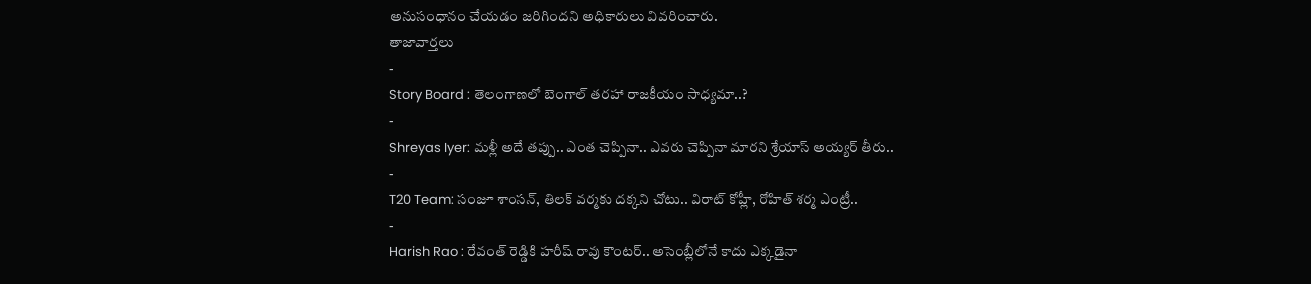అనుసంధానం చేయడం జరిగిందని అధికారులు వివరించారు.
తాజావార్తలు
-
Story Board : తెలంగాణలో బెంగాల్ తరహా రాజకీయం సాధ్యమా..?
-
Shreyas Iyer: మళ్లీ అదే తప్పు.. ఎంత చెప్పినా.. ఎవరు చెప్పినా మారని శ్రేయాస్ అయ్యర్ తీరు..
-
T20 Team: సంజూ శాంసన్, తిలక్ వర్మకు దక్కని చోటు.. విరాట్ కోహ్లీ, రోహిత్ శర్మ ఎంట్రీ..
-
Harish Rao : రేవంత్ రెడ్డికి హరీష్ రావు కౌంటర్.. అసెంబ్లీలోనే కాదు ఎక్కడైనా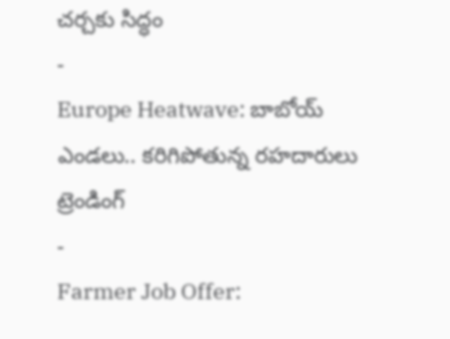చర్చకు సిద్ధం
-
Europe Heatwave: బాబోయ్ ఎండలు.. కరిగిపోతున్న రహదారులు
ట్రెండింగ్
-
Farmer Job Offer: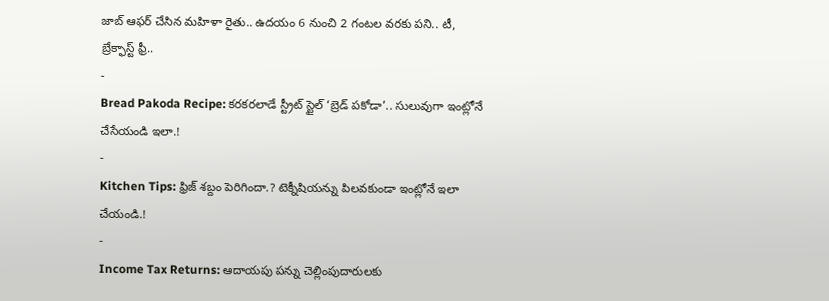జాబ్ ఆఫర్ చేసిన మహిళా రైతు.. ఉదయం 6 నుంచి 2 గంటల వరకు పని.. టీ, బ్రేక్ఫాస్ట్ ఫ్రీ..
-
Bread Pakoda Recipe: కరకరలాడే స్ట్రీట్ స్టైల్ ‘బ్రెడ్ పకోడా’.. సులువుగా ఇంట్లోనే చేసేయండి ఇలా.!
-
Kitchen Tips: ఫ్రిజ్ శబ్దం పెరిగిందా.? టెక్నీషియన్ను పిలవకుండా ఇంట్లోనే ఇలా చేయండి.!
-
Income Tax Returns: ఆదాయపు పన్ను చెల్లింపుదారులకు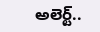అలెర్ట్..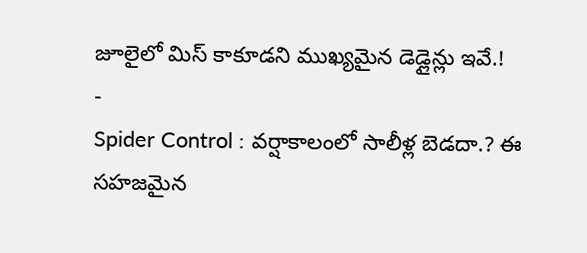జూలైలో మిస్ కాకూడని ముఖ్యమైన డెడ్లైన్లు ఇవే.!
-
Spider Control : వర్షాకాలంలో సాలీళ్ల బెడదా.? ఈ సహజమైన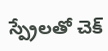స్ప్రేలతో చెక్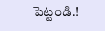పెట్టండి.!